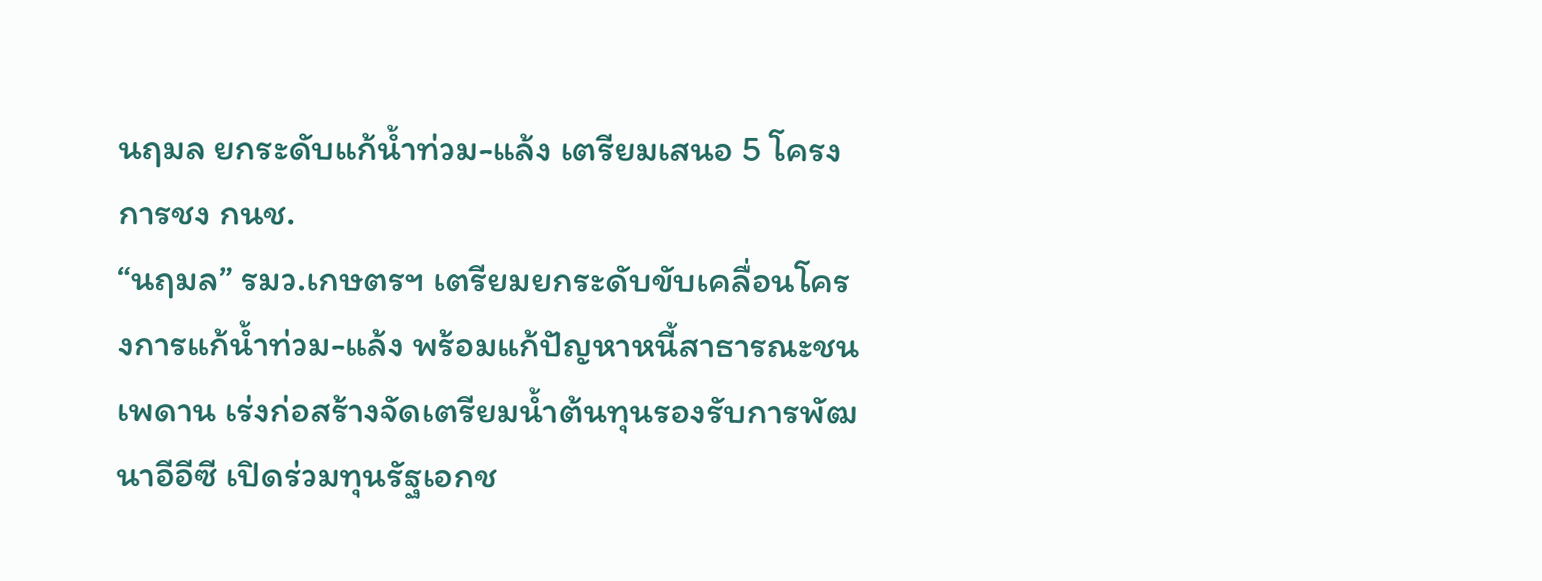นฤมล ยกระดับแก้น้ำท่วม-แล้ง เตรียมเสนอ 5 โครงการชง กนช.
“นฤมล” รมว.เกษตรฯ เตรียมยกระดับขับเคลื่อนโครงการแก้น้ำท่วม-แล้ง พร้อมแก้ปัญหาหนี้สาธารณะชนเพดาน เร่งก่อสร้างจัดเตรียมน้ำต้นทุนรองรับการพัฒนาอีอีซี เปิดร่วมทุนรัฐเอกช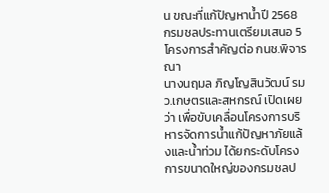น ขณะที่แก้ปัญหาน้ำปี 2568 กรมชลประทานเตรียมเสนอ 5 โครงการสำคัญต่อ กนช.พิจารณา
นางนฤมล ภิญโญสินวัฒน์ รมว.เกษตรและสหกรณ์ เปิดเผยว่า เพื่อขับเคลื่อนโครงการบริหารจัดการน้ำแก้ปัญหาภัยแล้งและน้ำท่วม ได้ยกระดับโครงการขนาดใหญ่ของกรมชลป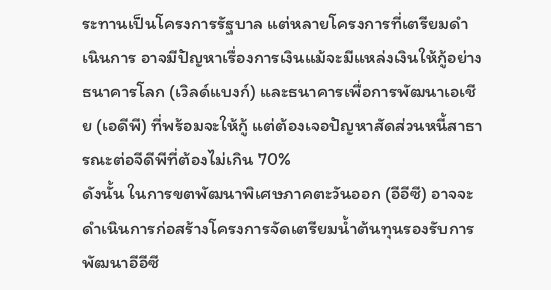ระทานเป็นโครงการรัฐบาล แต่หลายโครงการที่เตรียมดำเนินการ อาจมีปัญหาเรื่องการเงินแม้จะมีแหล่งเงินให้กู้อย่างธนาคารโลก (เวิลด์แบงก์) และธนาคารเพื่อการพัฒนาเอเชีย (เอดีพี) ที่พร้อมจะให้กู้ แต่ต้องเจอปัญหาสัดส่วนหนี้สาธารณะต่อจีดีพีที่ต้องไม่เกิน 70%
ดังนั้น ในการขตพัฒนาพิเศษภาคตะวันออก (อีอีซี) อาจจะดำเนินการก่อสร้างโครงการจัดเตรียมน้ำต้นทุนรองรับการพัฒนาอีอีซี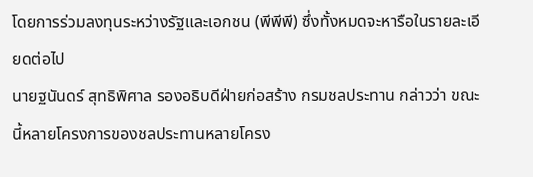โดยการร่วมลงทุนระหว่างรัฐและเอกชน (พีพีพี) ซึ่งทั้งหมดจะหารือในรายละเอียดต่อไป
นายฐนันดร์ สุทธิพิศาล รองอธิบดีฝ่ายก่อสร้าง กรมชลประทาน กล่าวว่า ขณะนี้หลายโครงการของชลประทานหลายโครง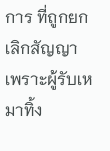การ ที่ถูกยกเลิกสัญญา เพราะผู้รับเหมาทิ้ง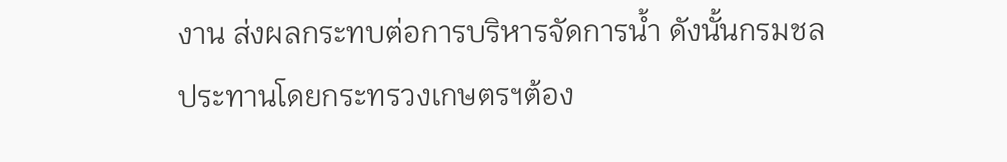งาน ส่งผลกระทบต่อการบริหารจัดการน้ำ ดังนั้นกรมชลประทานโดยกระทรวงเกษตรฯต้อง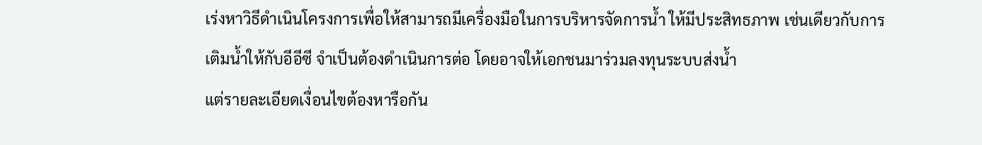เร่งหาวิธีดำเนินโครงการเพื่อให้สามารถมีเครื่องมือในการบริหารจัดการน้ำ ให้มีประสิทธภาพ เช่นเดียวกับการเติมน้ำให้กับอีอีซี จำเป็นต้องดำเนินการต่อ โดยอาจให้เอกชนมาร่วมลงทุนระบบส่งน้ำ
แต่รายละเอียดเงื่อนไขต้องหารือกัน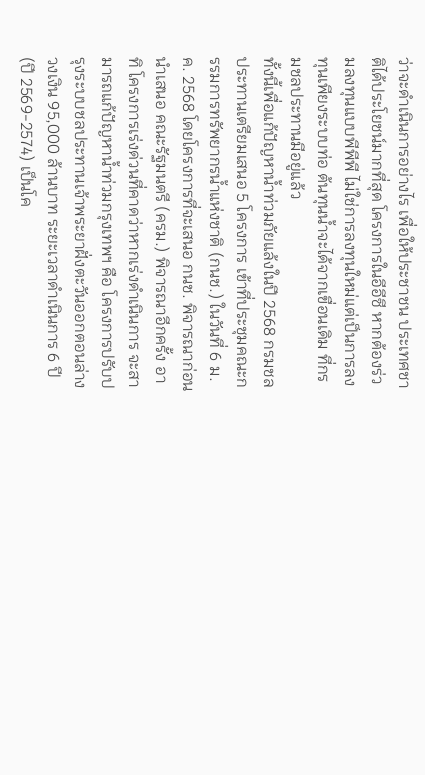ว่าจะดำเนินการอย่างไร เพื่อให้ประชาชน ประเทศชาติได้ประโยชน์มากที่สุด โครงการในอีอีซี หากต้องร่วมลงทุนแบบพีพีพี ไม่ใช่การลงทุนใหม่แต่เป็นการลงทุนเพียงระบบท่อ ต้นทุนน้ำจะได้จากเขื่อนเดิม ที่กรมชลประทานมีอยู่แล้ว
ทั้งนี้เพื่อแก้ปัญหาน้ำท่วมภัยแล้งในปี 2568 กรมชลประทานเตรียมเสนอ 5 โครงการ เข้าที่ประชุมคณะกรรมการทรัพยากรน้ำแห่งชาติ (กนช.) ในวันที่ 6 ม.ค. 2568 โดยโครงการที่จะเสนอ กนช. พิจารณาก่อนนำเสนอ คณะรัฐมนตรี (ครม.) พิจารณาอีกครั้ง อาทิ โครงการเร่งด่วนที่คาดว่าหากเร่งดำเนินการ จะสามารถแก้ปัญหาน้ำท่วมกรุงเทพฯ คือ โครงการปรับปรุงระบบชลประทานเจ้าพระยาฝั่งตะวันออกตอนล่าง วงเงิน 95,000 ล้านบาท ระยะเวลาดําเนินการ 6 ปี (ปี 2569-2574) เป็นโค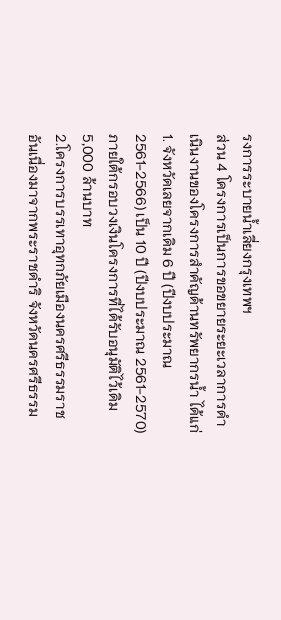รงการระบายน้ำเลี่ยงกรุงเทพฯ
ส่วน 4 โครงการเป็นการขอขยายระยะเวลาการดําเนินงานของโครงการสําคัญด้านทรัพยากรน้ำ ได้แก่ 1. จังหวัดเลยจากเดิม 6 ปี (ปีงบประมาณ 2561-2566) เป็น 10 ปี (ปีงบประมาณ 2561-2570) ภายใต้กรอบวงเงินโครงการที่ได้รับอนุมัติไว้เดิม 5,000 ล้านบาท
2.โครงการบรรเทาอุทกภัยเมืองนครศรีธรรมราชอันเนื่องมาจากพระราชดําริ จังหวัดนครศรีธรรม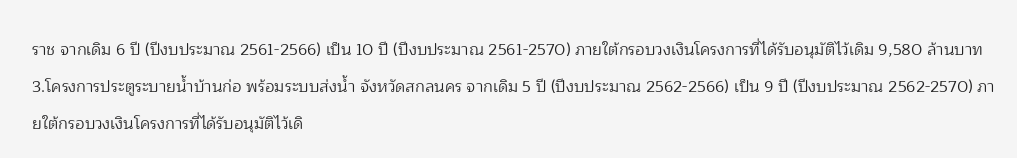ราช จากเดิม 6 ปี (ปีงบประมาณ 2561-2566) เป็น 10 ปี (ปีงบประมาณ 2561-2570) ภายใต้กรอบวงเงินโครงการที่ได้รับอนุมัติไว้เดิม 9,580 ล้านบาท
3.โครงการประตูระบายน้ำบ้านก่อ พร้อมระบบส่งน้ำ จังหวัดสกลนคร จากเดิม 5 ปี (ปีงบประมาณ 2562-2566) เป็น 9 ปี (ปีงบประมาณ 2562-2570) ภายใต้กรอบวงเงินโครงการที่ได้รับอนุมัติไว้เดิ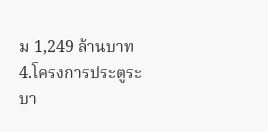ม 1,249 ล้านบาท 4.โครงการประตูระบา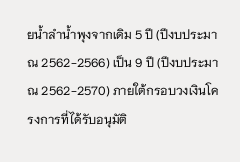ยน้ำลำน้ำพุงจากเดิม 5 ปี (ปีงบประมาณ 2562-2566) เป็น 9 ปี (ปีงบประมาณ 2562-2570) ภายใต้กรอบวงเงินโครงการที่ได้รับอนุมัติ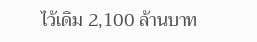ไว้เดิม 2,100 ล้านบาท